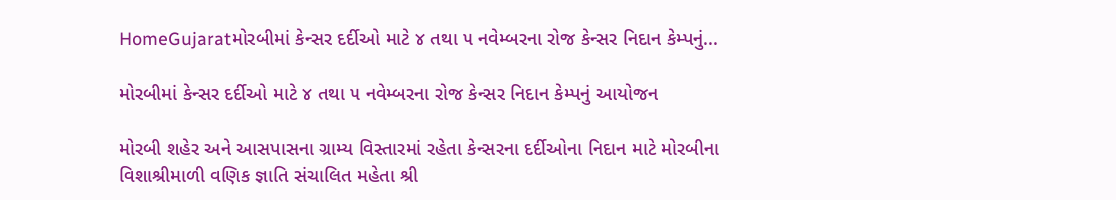HomeGujaratમોરબીમાં કેન્સર દર્દીઓ માટે ૪ તથા ૫ નવેમ્બરના રોજ કેન્સર નિદાન કેમ્પનું...

મોરબીમાં કેન્સર દર્દીઓ માટે ૪ તથા ૫ નવેમ્બરના રોજ કેન્સર નિદાન કેમ્પનું આયોજન

મોરબી શહેર અને આસપાસના ગ્રામ્ય વિસ્તારમાં રહેતા કેન્સરના દર્દીઓના નિદાન માટે મોરબીના વિશાશ્રીમાળી વણિક જ્ઞાતિ સંચાલિત મહેતા શ્રી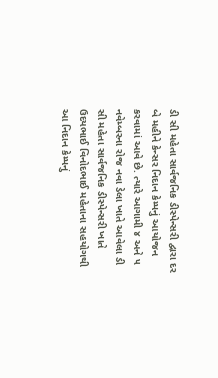ડી સી મહેતા સાર્વજનિક ડીસ્પેન્સરી દ્વારા દર બે મહીને કેન્સર નિદાન કેમ્પનું આયોજન કરવામાં આવે છે. ત્યારે આગામી ૪ અને ૫ નવેમ્બરના રોજ નવા ડેલા ખાતે આવેલા ડી સી મહેતા સાર્વજનિક ડીસ્પેન્સરી ખાતે ઉદયભાઈ વિનોદભાઈ મહેતાના સહયોગથી આ નિદાન કેમ્પનું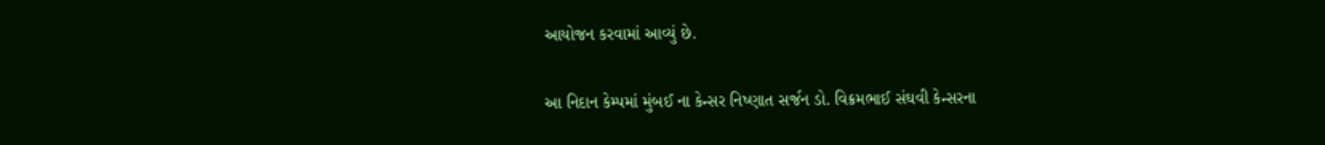આયોજન કરવામાં આવ્યું છે.

આ નિદાન કેમ્પમાં મુંબઈ ના કેન્સર નિષ્ણાત સર્જન ડો. વિક્રમભાઈ સંઘવી કેન્સરના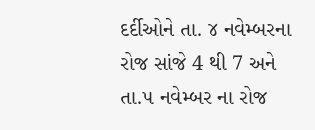દર્દીઓને તા. ૪ નવેમ્બરના રોજ સાંજે 4 થી 7 અને તા.૫ નવેમ્બર ના રોજ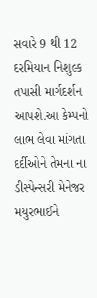સવારે 9 થી 12 દરમિયાન નિશુલ્ક તપાસી માર્ગદર્શન આપશે.આ કેમ્પનો લાભ લેવા માંગતા દર્દીઓને તેમના ના ડીસ્પેન્સરી મેનેજર મયુરભાઈને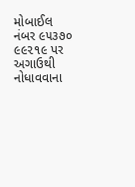મોબાઈલ નંબર ૯૫૩૭૦ ૯૯૨૧૯ પર અગાઉથી નોધાવવાના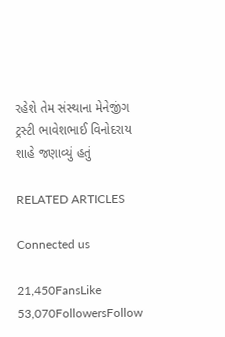રહેશે તેમ સંસ્થાના મેનેજીંગ ટ્રસ્ટી ભાવેશભાઈ વિનોદરાય શાહે જણાવ્યું હતું

RELATED ARTICLES

Connected us

21,450FansLike
53,070FollowersFollow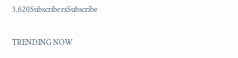3,620SubscribersSubscribe

TRENDING NOW